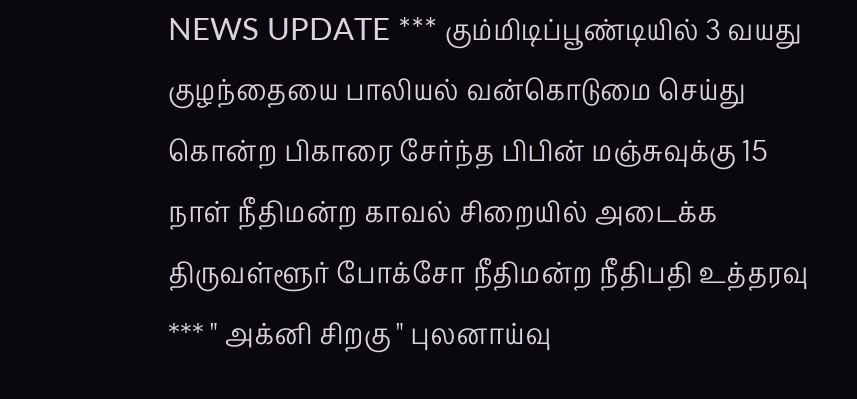NEWS UPDATE *** கும்மிடிப்பூண்டியில் 3 வயது குழந்தையை பாலியல் வன்கொடுமை செய்து கொன்ற பிகாரை சேர்ந்த பிபின் மஞ்சுவுக்கு 15 நாள் நீதிமன்ற காவல் சிறையில் அடைக்க திருவள்ளூர் போக்சோ நீதிமன்ற நீதிபதி உத்தரவு *** " அக்னி சிறகு " புலனாய்வு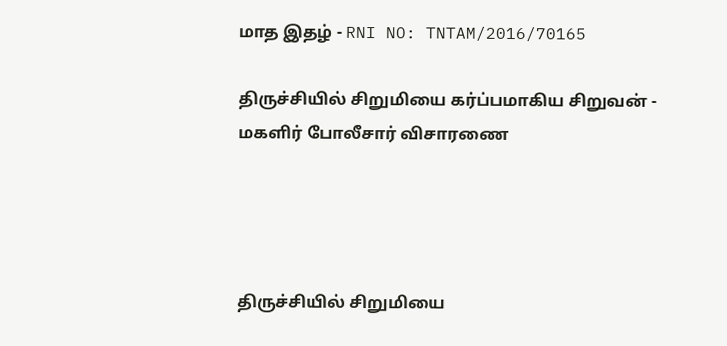மாத இதழ் - RNI NO: TNTAM/2016/70165

திருச்சியில் சிறுமியை கர்ப்பமாகிய சிறுவன் - மகளிர் போலீசார் விசாரணை




திருச்சியில் சிறுமியை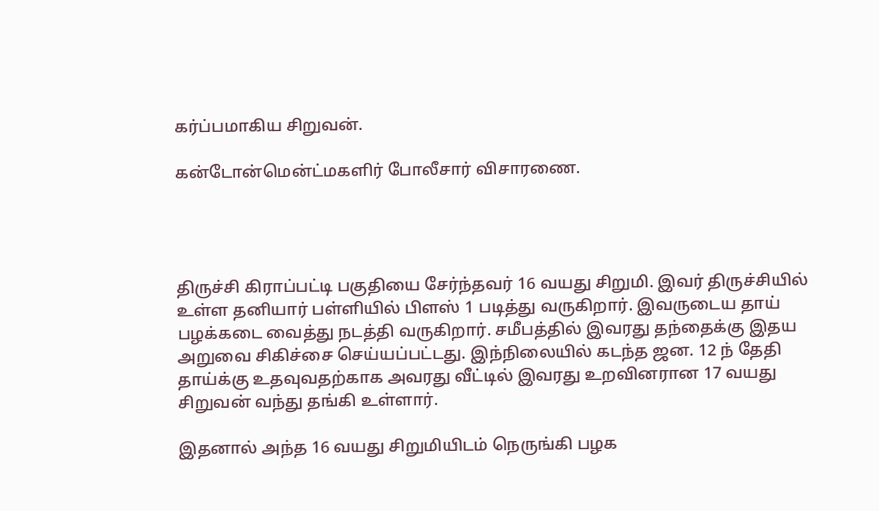கர்ப்பமாகிய சிறுவன்.

கன்டோன்மென்ட்மகளிர் போலீசார் விசாரணை.




திருச்சி கிராப்பட்டி பகுதியை சேர்ந்தவர் 16 வயது சிறுமி. இவர் திருச்சியில் உள்ள தனியார் பள்ளியில் பிளஸ் 1 படித்து வருகிறார். இவருடைய தாய் பழக்கடை வைத்து நடத்தி வருகிறார். சமீபத்தில் இவரது தந்தைக்கு இதய அறுவை சிகிச்சை செய்யப்பட்டது. இந்நிலையில் கடந்த ஜன. 12 ந் தேதி தாய்க்கு உதவுவதற்காக அவரது வீட்டில் இவரது உறவினரான 17 வயது சிறுவன் வந்து தங்கி உள்ளார்.

இதனால் அந்த 16 வயது சிறுமியிடம் நெருங்கி பழக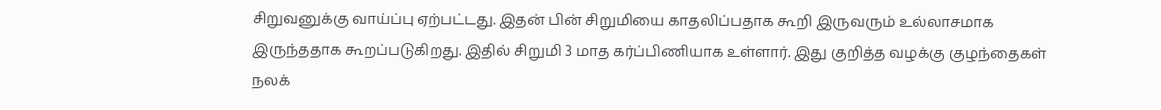சிறுவனுக்கு வாய்ப்பு ஏற்பட்டது. இதன் பின் சிறுமியை காதலிப்பதாக கூறி இருவரும் உல்லாசமாக இருந்ததாக கூறப்படுகிறது. இதில் சிறுமி 3 மாத கர்ப்பிணியாக உள்ளார். இது குறித்த வழக்கு குழந்தைகள் நலக்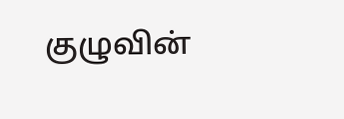குழுவின்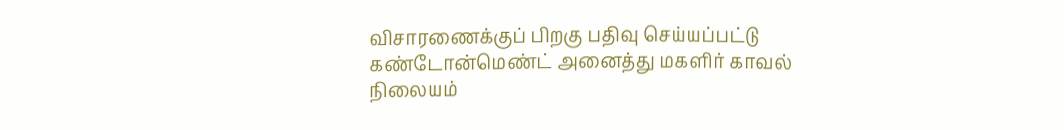விசாரணைக்குப் பிறகு பதிவு செய்யப்பட்டு கண்டோன்மெண்ட் அனைத்து மகளிர் காவல் நிலையம்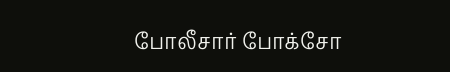போலீசார் போக்சோ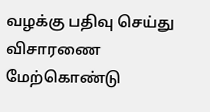வழக்கு பதிவு செய்து விசாரணை மேற்கொண்டு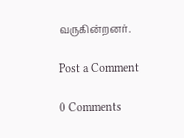வருகின்றனர்.

Post a Comment

0 Comments